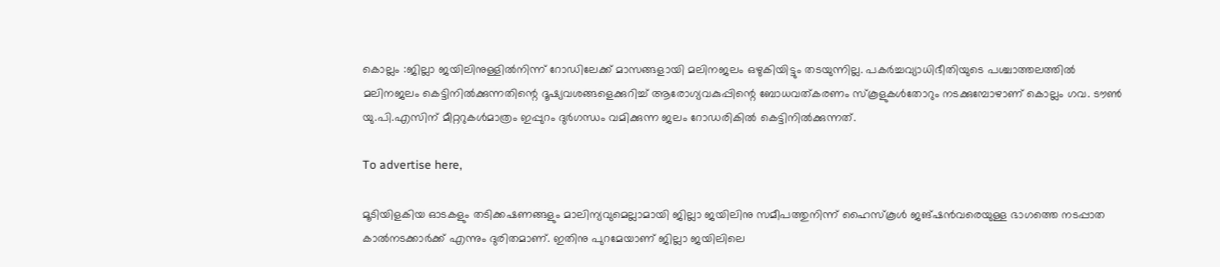കൊല്ലം :ജില്ലാ ജയിലിനുള്ളിൽനിന്ന്‌ റോഡിലേക്ക് മാസങ്ങളായി മലിനജലം ഒഴുകിയിട്ടും തടയുന്നില്ല. പകർച്ചവ്യാധിഭീതിയുടെ പശ്ചാത്തലത്തിൽ മലിനജലം കെട്ടിനിൽക്കുന്നതിന്റെ ദൂഷ്യവശങ്ങളെക്കുറിച്ച് ആരോഗ്യവകുപ്പിന്റെ ബോധവത്കരണം സ്കൂളുകൾതോറും നടക്കുമ്പോഴാണ് കൊല്ലം ഗവ. ടൗൺ യു.പി.എസിന് മീറ്ററുകൾമാത്രം ഇപ്പുറം ദുർഗന്ധം വമിക്കുന്ന ജലം റോഡരികിൽ കെട്ടിനിൽക്കുന്നത്.

To advertise here,

മൂടിയിളകിയ ഓടകളും തടിക്കഷണങ്ങളും മാലിന്യവുമെല്ലാമായി ജില്ലാ ജയിലിനു സമീപത്തുനിന്ന്‌ ഹൈസ്കൂൾ ജങ്ഷൻവരെയുള്ള ഭാഗത്തെ നടപ്പാത കാൽനടക്കാർക്ക് എന്നും ദുരിതമാണ്. ഇതിനു പുറമേയാണ് ജില്ലാ ജയിലിലെ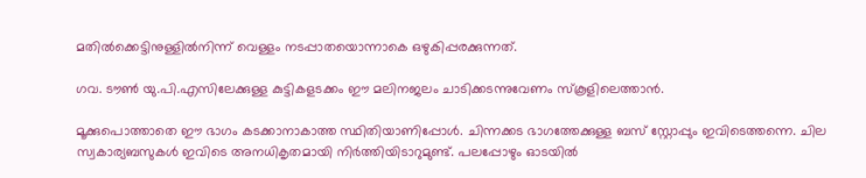മതിൽക്കെട്ടിനുള്ളിൽനിന്ന്‌ വെള്ളം നടപ്പാതയൊന്നാകെ ഒഴുകിപ്പരക്കുന്നത്.

ഗവ. ടൗൺ യു.പി.എസിലേക്കുള്ള കുട്ടികളടക്കം ഈ മലിനജലം ചാടിക്കടന്നുവേണം സ്കൂളിലെത്താൻ.

മൂക്കുപൊത്താതെ ഈ ഭാഗം കടക്കാനാകാത്ത സ്ഥിതിയാണിപ്പോൾ. ചിന്നക്കട ഭാഗത്തേക്കുള്ള ബസ് സ്റ്റോപ്പും ഇവിടെത്തന്നെ. ചില സ്വകാര്യബസുകൾ ഇവിടെ അനധികൃതമായി നിർത്തിയിടാറുമുണ്ട്. പലപ്പോഴും ഓടയിൽ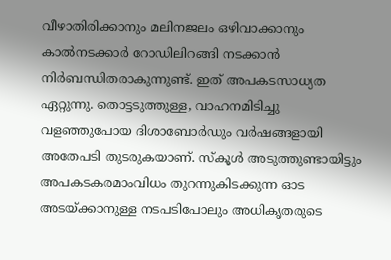വീഴാതിരിക്കാനും മലിനജലം ഒഴിവാക്കാനും കാൽനടക്കാർ റോഡിലിറങ്ങി നടക്കാൻ നിർബന്ധിതരാകുന്നുണ്ട്. ഇത് അപകടസാധ്യത ഏറ്റുന്നു. തൊട്ടടുത്തുള്ള, വാഹനമിടിച്ചു വള‍ഞ്ഞുപോയ ദിശാബോർഡും വർഷങ്ങളായി അതേപടി തുടരുകയാണ്. സ്കൂൾ അടുത്തുണ്ടായിട്ടും അപകടകരമാംവിധം തുറന്നുകിടക്കുന്ന ഓട അടയ്ക്കാനുള്ള നടപടിപോലും അധികൃതരുടെ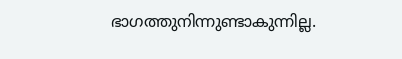ഭാഗത്തുനിന്നുണ്ടാകുന്നില്ല.